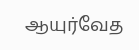ஆயுர்வேத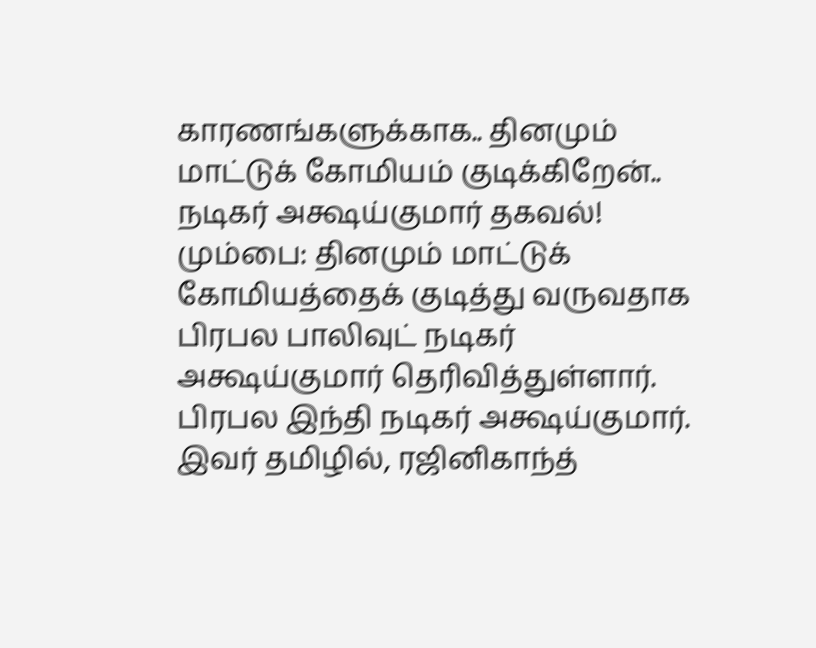காரணங்களுக்காக.. தினமும் மாட்டுக் கோமியம் குடிக்கிறேன்.. நடிகர் அக்ஷய்குமார் தகவல்!
மும்பை: தினமும் மாட்டுக் கோமியத்தைக் குடித்து வருவதாக பிரபல பாலிவுட் நடிகர் அக்ஷய்குமார் தெரிவித்துள்ளார்.
பிரபல இந்தி நடிகர் அக்ஷய்குமார். இவர் தமிழில், ரஜினிகாந்த்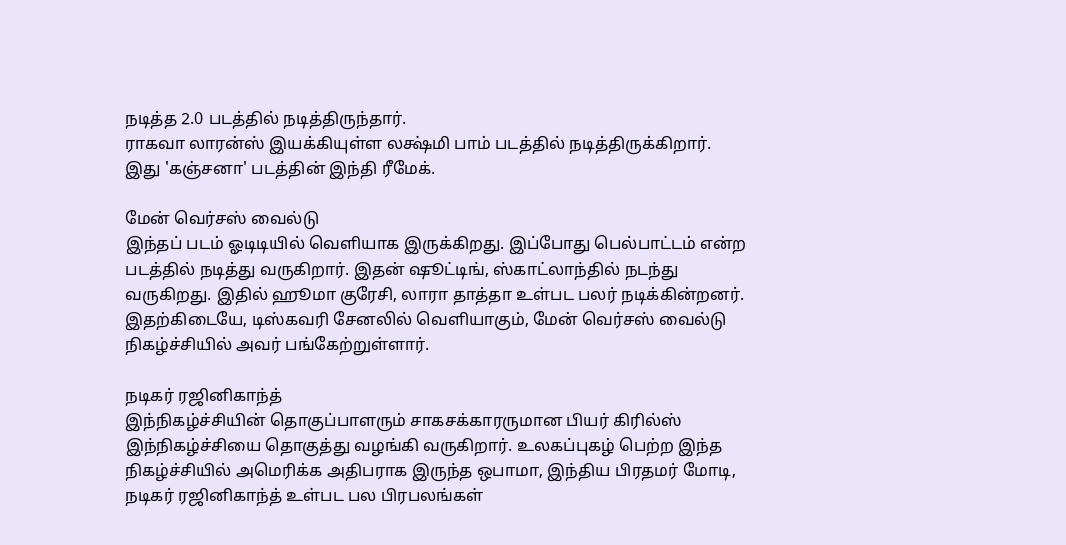நடித்த 2.0 படத்தில் நடித்திருந்தார்.
ராகவா லாரன்ஸ் இயக்கியுள்ள லக்ஷ்மி பாம் படத்தில் நடித்திருக்கிறார். இது 'கஞ்சனா' படத்தின் இந்தி ரீமேக்.

மேன் வெர்சஸ் வைல்டு
இந்தப் படம் ஓடிடியில் வெளியாக இருக்கிறது. இப்போது பெல்பாட்டம் என்ற படத்தில் நடித்து வருகிறார். இதன் ஷூட்டிங், ஸ்காட்லாந்தில் நடந்து வருகிறது. இதில் ஹூமா குரேசி, லாரா தாத்தா உள்பட பலர் நடிக்கின்றனர். இதற்கிடையே, டிஸ்கவரி சேனலில் வெளியாகும், மேன் வெர்சஸ் வைல்டு நிகழ்ச்சியில் அவர் பங்கேற்றுள்ளார்.

நடிகர் ரஜினிகாந்த்
இந்நிகழ்ச்சியின் தொகுப்பாளரும் சாகசக்காரருமான பியர் கிரில்ஸ் இந்நிகழ்ச்சியை தொகுத்து வழங்கி வருகிறார். உலகப்புகழ் பெற்ற இந்த நிகழ்ச்சியில் அமெரிக்க அதிபராக இருந்த ஒபாமா, இந்திய பிரதமர் மோடி, நடிகர் ரஜினிகாந்த் உள்பட பல பிரபலங்கள்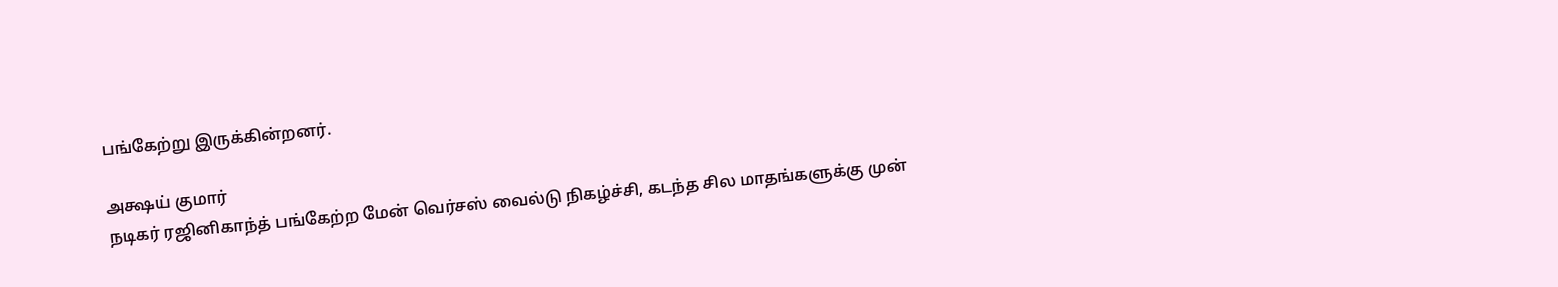பங்கேற்று இருக்கின்றனர்.

அக்ஷய் குமார்
நடிகர் ரஜினிகாந்த் பங்கேற்ற மேன் வெர்சஸ் வைல்டு நிகழ்ச்சி, கடந்த சில மாதங்களுக்கு முன்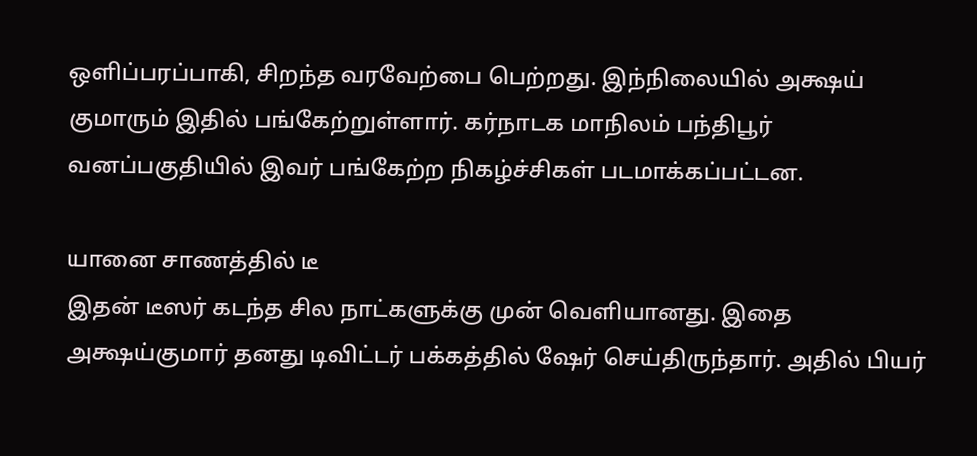ஒளிப்பரப்பாகி, சிறந்த வரவேற்பை பெற்றது. இந்நிலையில் அக்ஷய் குமாரும் இதில் பங்கேற்றுள்ளார். கர்நாடக மாநிலம் பந்திபூர் வனப்பகுதியில் இவர் பங்கேற்ற நிகழ்ச்சிகள் படமாக்கப்பட்டன.

யானை சாணத்தில் டீ
இதன் டீஸர் கடந்த சில நாட்களுக்கு முன் வெளியானது. இதை அக்ஷய்குமார் தனது டிவிட்டர் பக்கத்தில் ஷேர் செய்திருந்தார். அதில் பியர்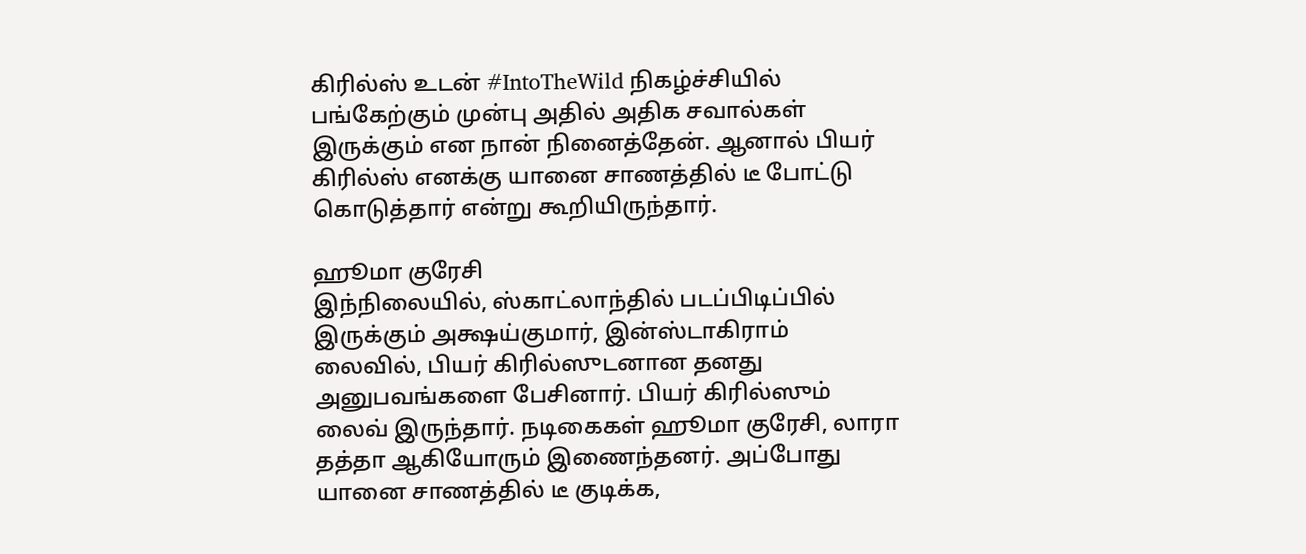கிரில்ஸ் உடன் #IntoTheWild நிகழ்ச்சியில் பங்கேற்கும் முன்பு அதில் அதிக சவால்கள் இருக்கும் என நான் நினைத்தேன். ஆனால் பியர் கிரில்ஸ் எனக்கு யானை சாணத்தில் டீ போட்டு கொடுத்தார் என்று கூறியிருந்தார்.

ஹூமா குரேசி
இந்நிலையில், ஸ்காட்லாந்தில் படப்பிடிப்பில் இருக்கும் அக்ஷய்குமார், இன்ஸ்டாகிராம் லைவில், பியர் கிரில்ஸுடனான தனது அனுபவங்களை பேசினார். பியர் கிரில்ஸும் லைவ் இருந்தார். நடிகைகள் ஹூமா குரேசி, லாரா தத்தா ஆகியோரும் இணைந்தனர். அப்போது யானை சாணத்தில் டீ குடிக்க,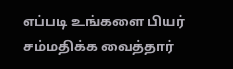எப்படி உங்களை பியர் சம்மதிக்க வைத்தார்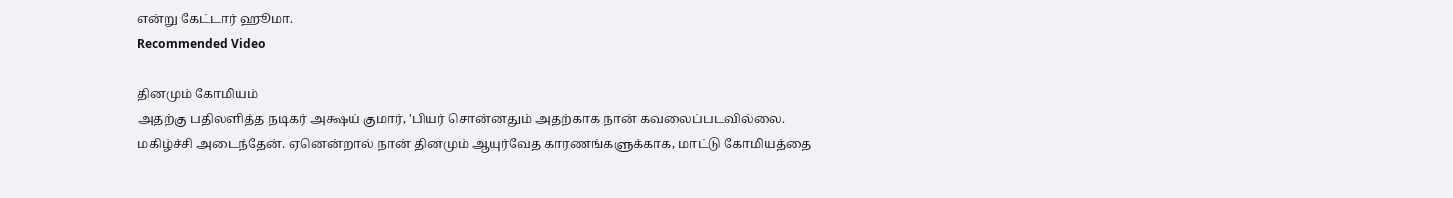என்று கேட்டார் ஹூமா.
Recommended Video

தினமும் கோமியம்
அதற்கு பதிலளித்த நடிகர் அக்ஷய் குமார், 'பியர் சொன்னதும் அதற்காக நான் கவலைப்படவில்லை. மகிழ்ச்சி அடைந்தேன். ஏனென்றால் நான் தினமும் ஆயுர்வேத காரணங்களுக்காக, மாட்டு கோமியத்தை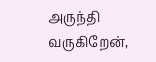அருந்தி வருகிறேன்,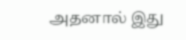அதனால் இது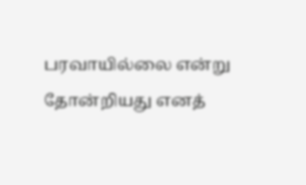பரவாயில்லை என்று தோன்றியது எனத்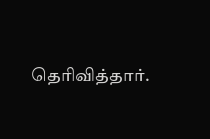தெரிவித்தார்.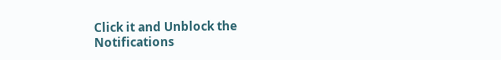Click it and Unblock the Notifications